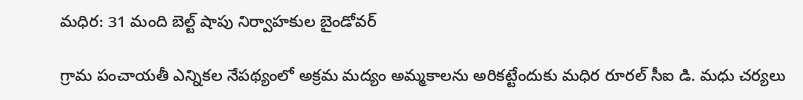మధిర: 31 మంది బెల్ట్ షాపు నిర్వాహకుల బైండోవర్

గ్రామ పంచాయతీ ఎన్నికల నేపథ్యంలో అక్రమ మద్యం అమ్మకాలను అరికట్టేందుకు మధిర రూరల్ సీఐ డి. మధు చర్యలు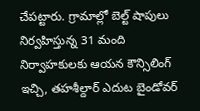చేపట్టారు. గ్రామాల్లో బెల్ట్ షాపులు నిర్వహిస్తున్న 31 మంది నిర్వాహకులకు ఆయన కౌన్సిలింగ్ ఇచ్చి, తహశీల్దార్ ఎదుట బైండోవర్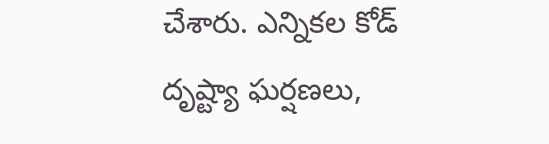చేశారు. ఎన్నికల కోడ్ దృష్ట్యా ఘర్షణలు,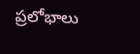ప్రలోభాలు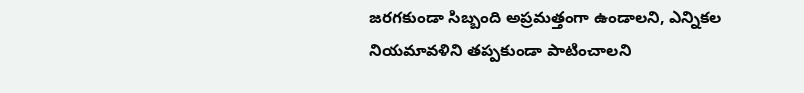జరగకుండా సిబ్బంది అప్రమత్తంగా ఉండాలని, ఎన్నికల నియమావళిని తప్పకుండా పాటించాలని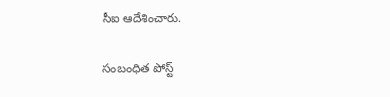సీఐ ఆదేశించారు.

సంబంధిత పోస్ట్